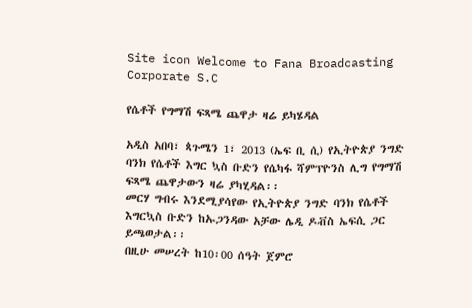Site icon Welcome to Fana Broadcasting Corporate S.C

የሴቶች የግማሽ ፍጻሜ ጨዋታ ዛሬ ይካሄዳል

አዲስ አበባ፣ ጳጉሜን 1፣ 2013 (ኤፍ ቢ ሲ) የኢትዮጵያ ንግድ ባንክ የሴቶች እግር ኳስ ቡድን የሴካፋ ሻምፕዮንስ ሊግ የግማሽ ፍጻሜ ጨዋታውን ዛሬ ያካሂዳል፡፡
መርሃ ግብሩ እንደሚያሳየው የኢትዮጵያ ንግድ ባንክ የሴቶች እግርኳስ ቡድን ከኡጋንዳው አቻው ሌዲ ዶቭስ ኤፍሲ ጋር ይጫወታል፡፡
በዚሁ መሠረት ከ10፡00 ሰዓት ጀምሮ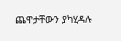ጨዋታቸውን ያካሂዳሉ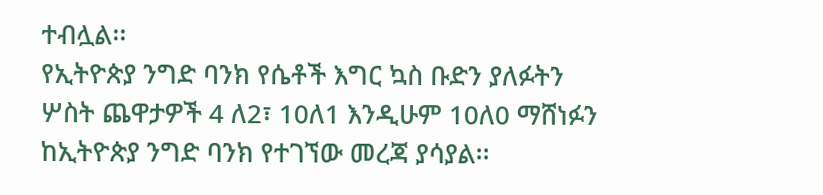ተብሏል፡፡
የኢትዮጵያ ንግድ ባንክ የሴቶች እግር ኳስ ቡድን ያለፉትን ሦስት ጨዋታዎች 4 ለ2፣ 10ለ1 እንዲሁም 10ለ0 ማሸነፉን ከኢትዮጵያ ንግድ ባንክ የተገኘው መረጃ ያሳያል፡፡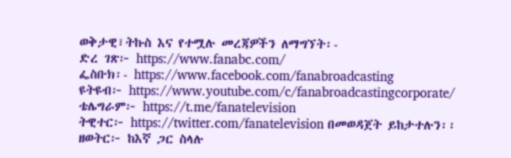ወቅታዊ፣ትኩስ እና የተሟሉ መረጃዎችን ለማግኘት፡-
ድረ ገጽ፦ https://www.fanabc.com/
ፌስቡክ፡- https://www.facebook.com/fanabroadcasting
ዩትዩብ፦ https://www.youtube.com/c/fanabroadcastingcorporate/
ቴሌግራም፦ https://t.me/fanatelevision
ትዊተር፦ https://twitter.com/fanatelevision በመወዳጀት ይከታተሉን፡፡
ዘወትር፦ ከእኛ ጋር ስላሉ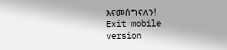እናመሰግናለን!
Exit mobile version